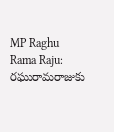MP Raghu Rama Raju: రఘురామరాజుకు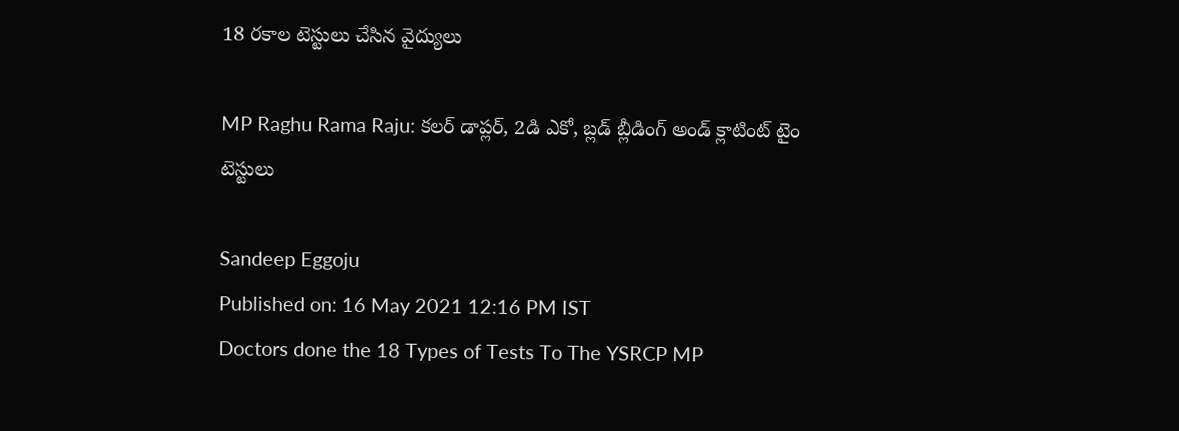18 రకాల టెస్టులు చేసిన వైద్యులు

MP Raghu Rama Raju: కలర్ డాప్లర్, 2డి ఎకో, బ్లడ్ బ్లీడింగ్ అండ్ క్లాటింట్ టైం టెస్టులు

Sandeep Eggoju
Published on: 16 May 2021 12:16 PM IST
Doctors done the 18 Types of Tests To The YSRCP MP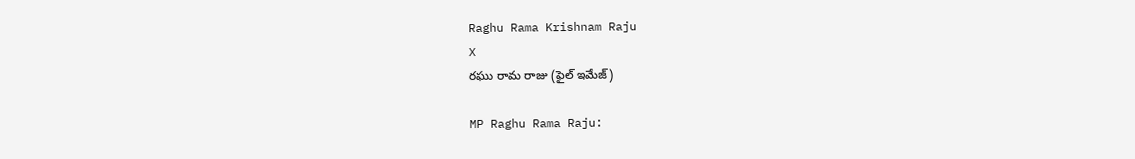Raghu Rama Krishnam Raju
X
రఘు రామ రాజు (ఫైల్ ఇమేజ్)

MP Raghu Rama Raju: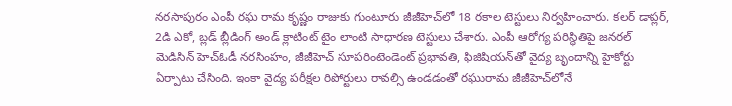నరసాపురం ఎంపీ రఘ రామ కృష్ణం రాజుకు గుంటూరు జీజీహెచ్‌లో 18 రకాల టెస్టులు నిర్వహించారు. కలర్ డాప్లర్, 2డి ఎకో, బ్లడ్ బ్లీడింగ్ అండ్ క్లాటింట్ టైం లాంటి సాధారణ టెస్టులు చేశారు. ఎంపీ ఆరోగ్య పరిస్థితిపై జనరల్ మెడిసిన్ హెచ్ఓడీ నరసింహం, జీజీహెచ్ సూపరింటెండెంట్ ప్రభావతి, ఫిజిషియన్‌తో వైద్య బృందాన్ని హైకోర్టు ఏర్పాటు చేసింది. ఇంకా వైద్య పరీక్షల రిపోర్టులు రావల్సి ఉండడంతో రఘురామ జీజీహెచ్‌లోనే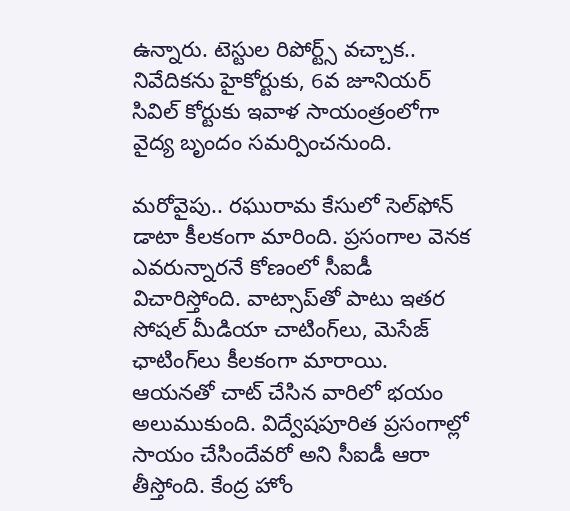ఉన్నారు. టెస్టుల రిపోర్ట్స్ వచ్చాక.. నివేదికను హైకోర్టుకు, 6వ జూనియర్ సివిల్ కోర్టుకు ఇవాళ సాయంత్రంలోగా వైద్య బృందం సమర్పించనుంది.

మరోవైపు.. రఘురామ కేసులో సెల్‌ఫోన్ డాటా కీలకంగా మారింది. ప్రసంగాల వెనక ఎవరున్నారనే కోణంలో సీఐడీ విచారిస్తోంది. వాట్సాప్‌తో పాటు ఇతర సోషల్ మీడియా చాటింగ్‌లు, మెసేజ్ ఛాటింగ్‌లు కీలకంగా మారాయి. ఆయనతో చాట్ చేసిన వారిలో భయం అలుముకుంది. విద్వేషపూరిత ప్రసంగాల్లో సాయం చేసిందేవరో అని సీఐడీ ఆరా తీస్తోంది. కేంద్ర హోం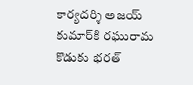కార్యదర్శి అజయ్ కుమార్‌కి రఘురామ కొడుకు భరత్‌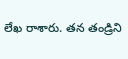లేఖ రాశారు. తన తండ్రిని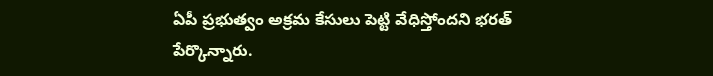ఏపీ ప్రభుత్వం అక్రమ కేసులు పెట్టి వేధిస్తోందని భరత్ పేర్కొన్నారు.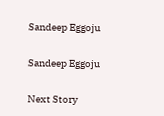Sandeep Eggoju

Sandeep Eggoju

Next Story